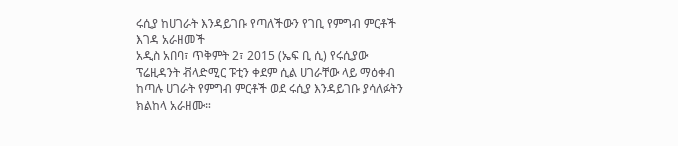ሩሲያ ከሀገራት እንዳይገቡ የጣለችውን የገቢ የምግብ ምርቶች እገዳ አራዘመች
አዲስ አበባ፣ ጥቅምት 2፣ 2015 (ኤፍ ቢ ሲ) የሩሲያው ፕሬዚዳንት ቭላድሚር ፑቲን ቀደም ሲል ሀገራቸው ላይ ማዕቀብ ከጣሉ ሀገራት የምግብ ምርቶች ወደ ሩሲያ እንዳይገቡ ያሳለፉትን ክልከላ አራዘሙ።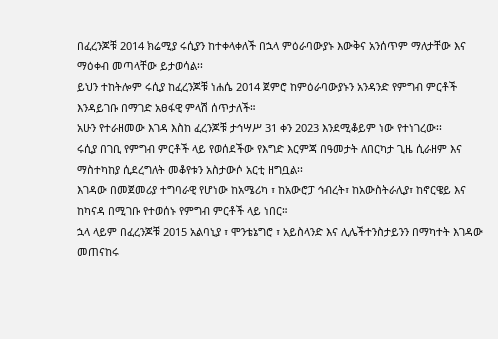በፈረንጆቹ 2014 ክሬሚያ ሩሲያን ከተቀላቀለች በኋላ ምዕራባውያኑ እውቅና አንሰጥም ማለታቸው እና ማዕቀብ መጣላቸው ይታወሳል፡፡
ይህን ተከትሎም ሩሲያ ከፈረንጆቹ ነሐሴ 2014 ጀምሮ ከምዕራባውያኑን አንዳንድ የምግብ ምርቶች እንዳይገቡ በማገድ አፀፋዊ ምላሽ ሰጥታለች።
አሁን የተራዘመው እገዳ እስከ ፈረንጆቹ ታኅሣሥ 31 ቀን 2023 እንደሚቆይም ነው የተነገረው፡፡
ሩሲያ በገቢ የምግብ ምርቶች ላይ የወሰደችው የእግድ እርምጃ በዓመታት ለበርካታ ጊዜ ሲራዘም እና ማስተካከያ ሲደረግለት መቆየቱን አስታውሶ አርቲ ዘግቧል፡፡
እገዳው በመጀመሪያ ተግባራዊ የሆነው ከአሜሪካ ፣ ከአውሮፓ ኅብረት፣ ከአውስትራሊያ፣ ከኖርዌይ እና ከካናዳ በሚገቡ የተወሰኑ የምግብ ምርቶች ላይ ነበር።
ኋላ ላይም በፈረንጆቹ 2015 አልባኒያ ፣ ሞንቴኔግሮ ፣ አይስላንድ እና ሊሌችተንስታይንን በማካተት እገዳው መጠናከሩ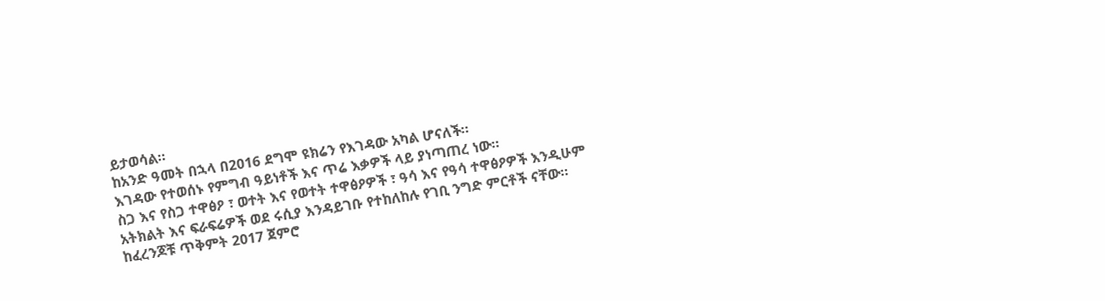ይታወሳል።
ከአንድ ዓመት በኋላ በ2016 ደግሞ ዩክሬን የእገዳው አካል ሆናለች፡፡
እገዳው የተወሰኑ የምግብ ዓይነቶች እና ጥሬ እቃዎች ላይ ያነጣጠረ ነው፡፡
ስጋ እና የስጋ ተዋፅዖ ፣ ወተት እና የወተት ተዋፅዖዎች ፣ ዓሳ እና የዓሳ ተዋፅዖዎች እንዲሁም አትክልት እና ፍራፍሬዎች ወደ ሩሲያ እንዳይገቡ የተከለከሉ የገቢ ንግድ ምርቶች ናቸው፡፡
ከፈረንጆቹ ጥቅምት 2017 ጀምሮ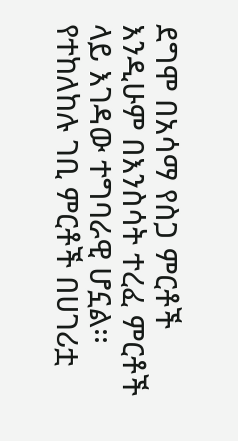ደግሞ በአሳማ የስጋ ምርቶች እንዲሁም በእንስሳት ተረፈ ምርቶች ላይ እገዳው ተግባራዊ ሆኗል፡፡
የተከለከሉ ገቢ ምርቶች በሀገሪቷ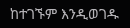ከተገኙም እንዲወገዱ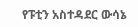የፑቲን አስተዳደር ውሳኔ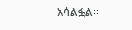አሳልፏል፡፡